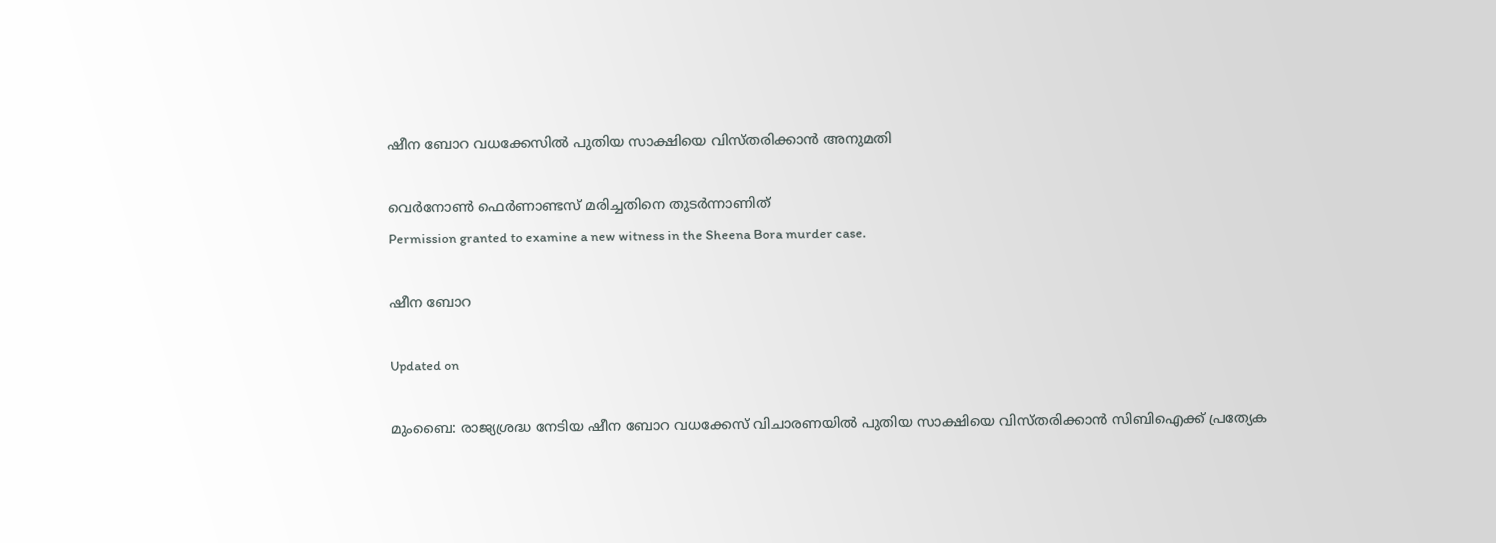ഷീന ബോറ വധക്കേസില്‍ പുതിയ സാക്ഷിയെ വിസ്തരിക്കാന്‍ അനുമതി

വെര്‍നോണ്‍ ഫെര്‍ണാണ്ടസ് മരിച്ചതിനെ തുടര്‍ന്നാണിത്
Permission granted to examine a new witness in the Sheena Bora murder case.

ഷീന ബോറ

Updated on

മുംബൈ: രാജ്യശ്രദ്ധ നേടിയ ഷീന ബോറ വധക്കേസ് വിചാരണയില്‍ പുതിയ സാക്ഷിയെ വിസ്തരിക്കാന്‍ സിബിഐക്ക് പ്രത്യേക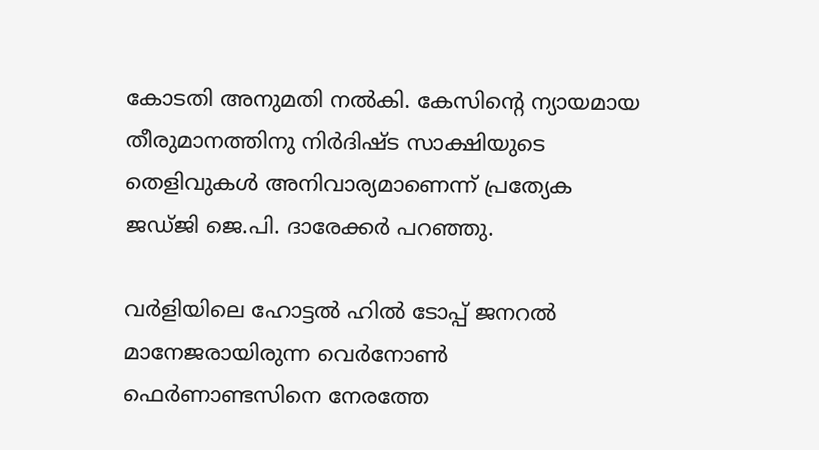കോടതി അനുമതി നല്‍കി. കേസിന്റെ ന്യായമായ തീരുമാനത്തിനു നിര്‍ദിഷ്ട സാക്ഷിയുടെ തെളിവുകള്‍ അനിവാര്യമാണെന്ന് പ്രത്യേക ജഡ്ജി ജെ.പി. ദാരേക്കര്‍ പറഞ്ഞു.

വര്‍ളിയിലെ ഹോട്ടല്‍ ഹില്‍ ടോപ്പ് ജനറല്‍ മാനേജരായിരുന്ന വെര്‍നോണ്‍ ഫെര്‍ണാണ്ടസിനെ നേരത്തേ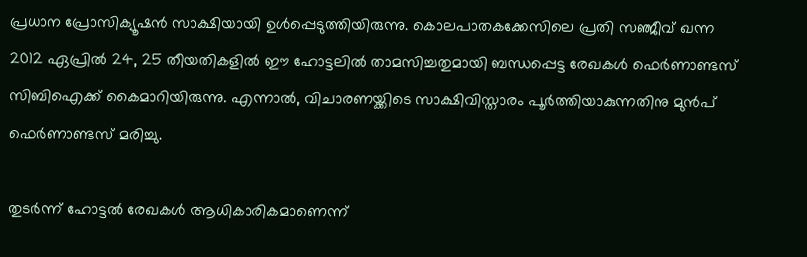പ്രധാന പ്രോസിക്യൂഷന്‍ സാക്ഷിയായി ഉള്‍പ്പെടുത്തിയിരുന്നു. കൊലപാതകക്കേസിലെ പ്രതി സഞ്ജീവ് ഖന്ന 2012 ഏപ്രില്‍ 24, 25 തീയതികളില്‍ ഈ ഹോട്ടലില്‍ താമസിച്ചതുമായി ബന്ധപ്പെട്ട രേഖകള്‍ ഫെര്‍ണാണ്ടസ് സിബിഐക്ക് കൈമാറിയിരുന്നു. എന്നാല്‍, വിചാരണയ്ക്കിടെ സാക്ഷിവിസ്താരം പൂര്‍ത്തിയാകുന്നതിനു മുന്‍പ് ഫെര്‍ണാണ്ടസ് മരിച്ചു.

തുടര്‍ന്ന് ഹോട്ടല്‍ രേഖകള്‍ ആധികാരികമാണെന്ന്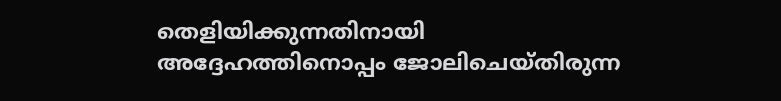തെളിയിക്കുന്നതിനായി അദ്ദേഹത്തിനൊപ്പം ജോലിചെയ്തിരുന്ന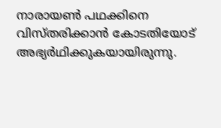നാരായണ്‍ പഥക്കിനെ വിസ്തരിക്കാന്‍ കോടതിയോട് അഭ്യര്‍ഥിക്കുകയായിരുന്നു.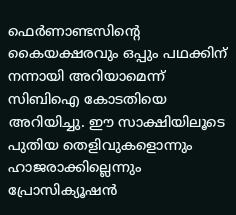ഫെര്‍ണാണ്ടസിന്റെ കൈയക്ഷരവും ഒപ്പും പഥക്കിന് നന്നായി അറിയാമെന്ന് സിബിഐ കോടതിയെ അറിയിച്ചു. ഈ സാക്ഷിയിലൂടെ പുതിയ തെളിവുകളൊന്നും ഹാജരാക്കില്ലെന്നും പ്രോസിക്യൂഷന്‍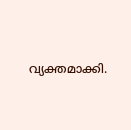വ്യക്തമാക്കി.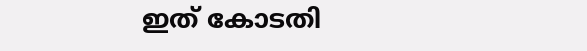ഇത് കോടതി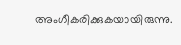അംഗീകരിക്കുകയായിരുന്നു.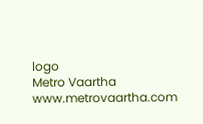logo
Metro Vaartha
www.metrovaartha.com